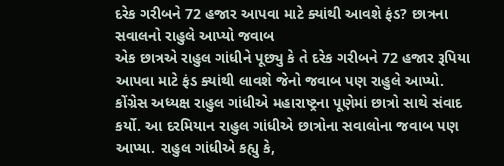દરેક ગરીબને 72 હજાર આપવા માટે ક્યાંથી આવશે ફંડ? છાત્રના સવાલનો રાહુલે આપ્યો જવાબ
એક છાત્રએ રાહુલ ગાંધીને પૂછ્યુ કે તે દરેક ગરીબને 72 હજાર રૂપિયા આપવા માટે ફંડ ક્યાંથી લાવશે જેનો જવાબ પણ રાહુલે આપ્યો.
કોંગ્રેસ અધ્યક્ષ રાહુલ ગાંધીએ મહારાષ્ટ્રના પૂણેમાં છાત્રો સાથે સંવાદ કર્યો. આ દરમિયાન રાહુલ ગાંધીએ છાત્રોના સવાલોના જવાબ પણ આપ્યા. રાહુલ ગાંધીએ કહ્યુ કે,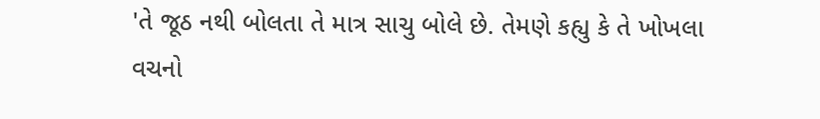'તે જૂઠ નથી બોલતા તે માત્ર સાચુ બોલે છે. તેમણે કહ્યુ કે તે ખોખલા વચનો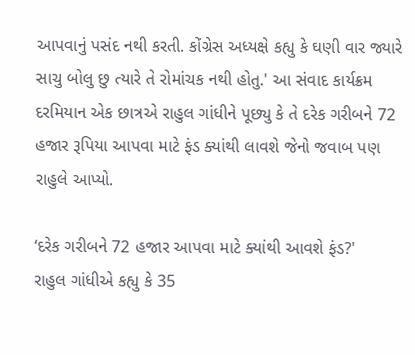આપવાનું પસંદ નથી કરતી. કોંગ્રેસ અધ્યક્ષે કહ્યુ કે ઘણી વાર જ્યારે સાચુ બોલુ છુ ત્યારે તે રોમાંચક નથી હોતુ.' આ સંવાદ કાર્યક્રમ દરમિયાન એક છાત્રએ રાહુલ ગાંધીને પૂછ્યુ કે તે દરેક ગરીબને 72 હજાર રૂપિયા આપવા માટે ફંડ ક્યાંથી લાવશે જેનો જવાબ પણ રાહુલે આપ્યો.

‘દરેક ગરીબને 72 હજાર આપવા માટે ક્યાંથી આવશે ફંડ?'
રાહુલ ગાંધીએ કહ્યુ કે 35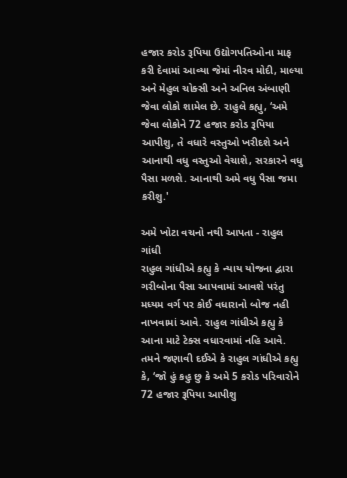હજાર કરોડ રૂપિયા ઉદ્યોગપતિઓના માફ કરી દેવામાં આવ્યા જેમાં નીરવ મોદી, માલ્યા અને મેહુલ ચોક્સી અને અનિલ અંબાણી જેવા લોકો શામેલ છે. રાહુલે કહ્યુ, ‘અમે જેવા લોકોને 72 હજાર કરોડ રૂપિયા આપીશુ, તે વધારે વસ્તુઓ ખરીદશે અને આનાથી વધુ વસ્તુઓ વેચાશે, સરકારને વધુ પૈસા મળશે. આનાથી અમે વધુ પૈસા જમા કરીશુ.'

અમે ખોટા વચનો નથી આપતા - રાહુલ ગાંધી
રાહુલ ગાંધીએ કહ્યુ કે ન્યાય યોજના દ્વારા ગરીબોના પૈસા આપવામાં આવશે પરંતુ મધ્યમ વર્ગ પર કોઈ વધારાનો બોજ નહી નાખવામાં આવે. રાહુલ ગાંધીએ કહ્યુ કે આના માટે ટેક્સ વધારવામાં નહિ આવે. તમને જણાવી દઈએ કે રાહુલ ગાંધીએ કહ્યુ કે, ‘જો હું કહુ છુ કે અમે 5 કરોડ પરિવારોને 72 હજાર રૂપિયા આપીશુ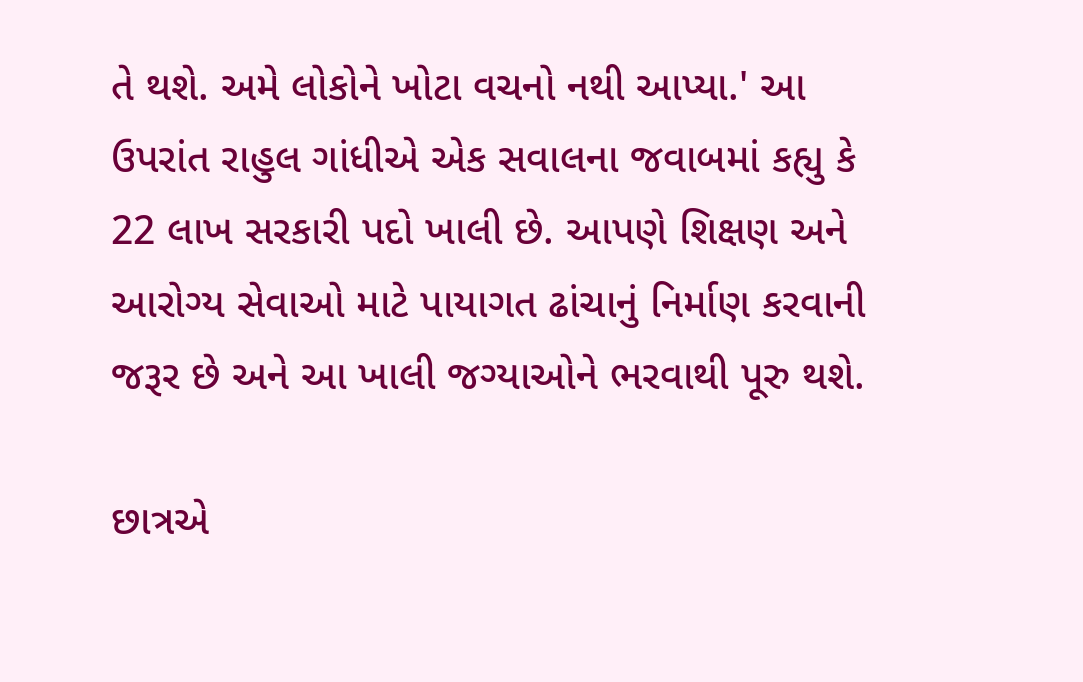તે થશે. અમે લોકોને ખોટા વચનો નથી આપ્યા.' આ ઉપરાંત રાહુલ ગાંધીએ એક સવાલના જવાબમાં કહ્યુ કે 22 લાખ સરકારી પદો ખાલી છે. આપણે શિક્ષણ અને આરોગ્ય સેવાઓ માટે પાયાગત ઢાંચાનું નિર્માણ કરવાની જરૂર છે અને આ ખાલી જગ્યાઓને ભરવાથી પૂરુ થશે.

છાત્રએ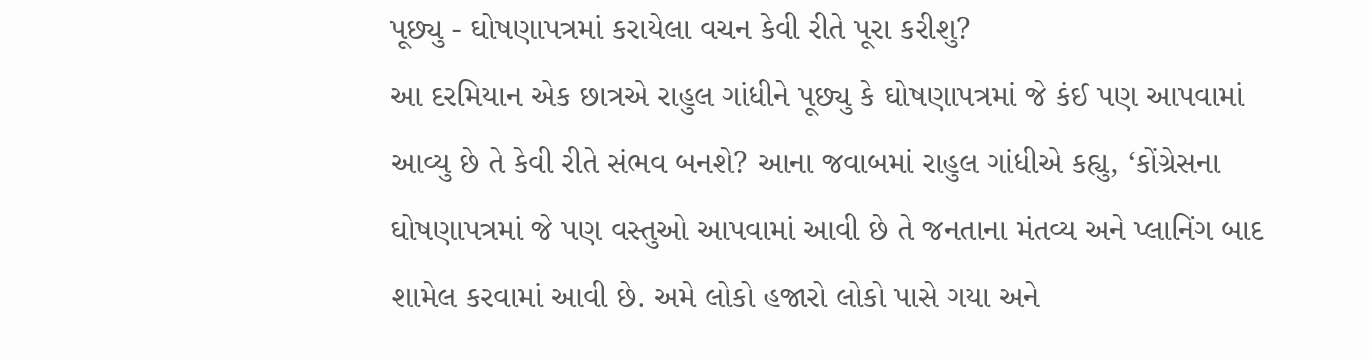પૂછ્યુ - ઘોષણાપત્રમાં કરાયેલા વચન કેવી રીતે પૂરા કરીશુ?
આ દરમિયાન એક છાત્રએ રાહુલ ગાંધીને પૂછ્યુ કે ઘોષણાપત્રમાં જે કંઈ પણ આપવામાં આવ્યુ છે તે કેવી રીતે સંભવ બનશે? આના જવાબમાં રાહુલ ગાંધીએ કહ્યુ, ‘કોંગ્રેસના ઘોષણાપત્રમાં જે પણ વસ્તુઓ આપવામાં આવી છે તે જનતાના મંતવ્ય અને પ્લાનિંગ બાદ શામેલ કરવામાં આવી છે. અમે લોકો હજારો લોકો પાસે ગયા અને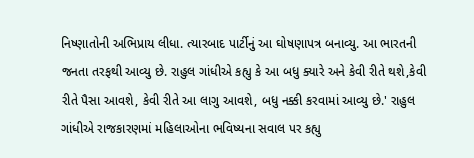નિષ્ણાતોની અભિપ્રાય લીધા. ત્યારબાદ પાર્ટીનું આ ઘોષણાપત્ર બનાવ્યુ. આ ભારતની જનતા તરફથી આવ્યુ છે. રાહુલ ગાંધીએ કહ્યુ કે આ બધુ ક્યારે અને કેવી રીતે થશે,કેવી રીતે પૈસા આવશે, કેવી રીતે આ લાગુ આવશે, બધુ નક્કી કરવામાં આવ્યુ છે.' રાહુલ ગાંધીએ રાજકારણમાં મહિલાઓના ભવિષ્યના સવાલ પર કહ્યુ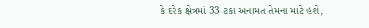કે દરેક ક્ષેત્રમાં 33 ટકા અનામત તેમના માટે હશે,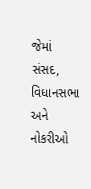જેમાં સંસદ, વિધાનસભા અને નોકરીઓ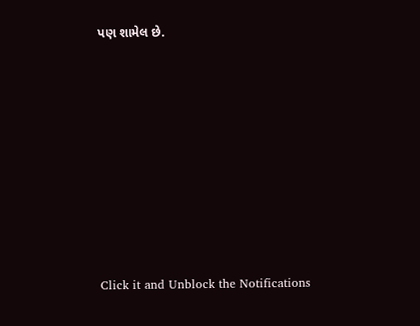પણ શામેલ છે.












Click it and Unblock the Notifications